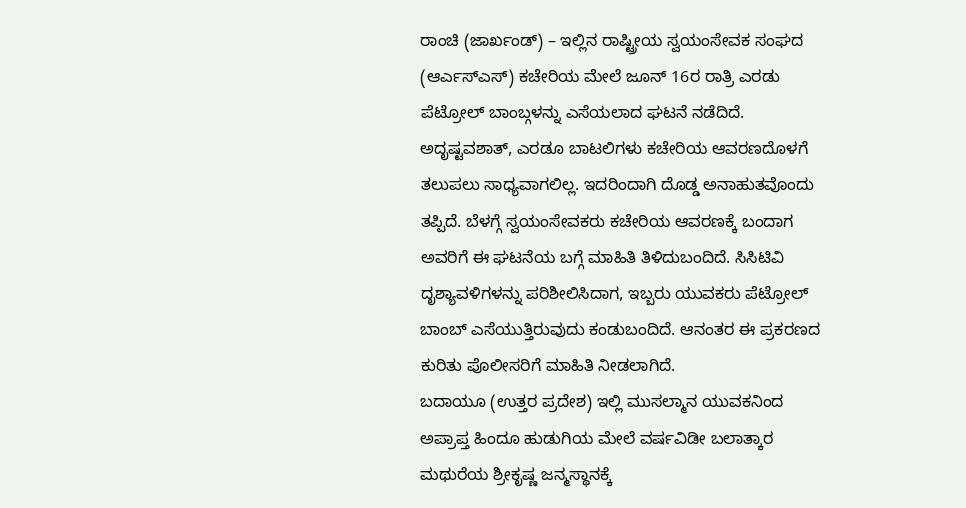ರಾಂಚಿ (ಜಾರ್ಖಂಡ್) – ಇಲ್ಲಿನ ರಾಷ್ಟ್ರೀಯ ಸ್ವಯಂಸೇವಕ ಸಂಘದ (ಆರ್ಎಸ್ಎಸ್) ಕಚೇರಿಯ ಮೇಲೆ ಜೂನ್ 16ರ ರಾತ್ರಿ ಎರಡು ಪೆಟ್ರೋಲ್ ಬಾಂಬ್ಗಳನ್ನು ಎಸೆಯಲಾದ ಘಟನೆ ನಡೆದಿದೆ. ಅದೃಷ್ಟವಶಾತ್, ಎರಡೂ ಬಾಟಲಿಗಳು ಕಚೇರಿಯ ಆವರಣದೊಳಗೆ ತಲುಪಲು ಸಾಧ್ಯವಾಗಲಿಲ್ಲ. ಇದರಿಂದಾಗಿ ದೊಡ್ಡ ಅನಾಹುತವೊಂದು ತಪ್ಪಿದೆ. ಬೆಳಗ್ಗೆ ಸ್ವಯಂಸೇವಕರು ಕಚೇರಿಯ ಆವರಣಕ್ಕೆ ಬಂದಾಗ ಅವರಿಗೆ ಈ ಘಟನೆಯ ಬಗ್ಗೆ ಮಾಹಿತಿ ತಿಳಿದುಬಂದಿದೆ. ಸಿಸಿಟಿವಿ ದೃಶ್ಯಾವಳಿಗಳನ್ನು ಪರಿಶೀಲಿಸಿದಾಗ, ಇಬ್ಬರು ಯುವಕರು ಪೆಟ್ರೋಲ್ ಬಾಂಬ್ ಎಸೆಯುತ್ತಿರುವುದು ಕಂಡುಬಂದಿದೆ. ಆನಂತರ ಈ ಪ್ರಕರಣದ ಕುರಿತು ಪೊಲೀಸರಿಗೆ ಮಾಹಿತಿ ನೀಡಲಾಗಿದೆ.
ಬದಾಯೂ (ಉತ್ತರ ಪ್ರದೇಶ) ಇಲ್ಲಿ ಮುಸಲ್ಮಾನ ಯುವಕನಿಂದ ಅಪ್ರಾಪ್ತ ಹಿಂದೂ ಹುಡುಗಿಯ ಮೇಲೆ ವರ್ಷವಿಡೀ ಬಲಾತ್ಕಾರ
ಮಥುರೆಯ ಶ್ರೀಕೃಷ್ಣ ಜನ್ಮಸ್ಥಾನಕ್ಕೆ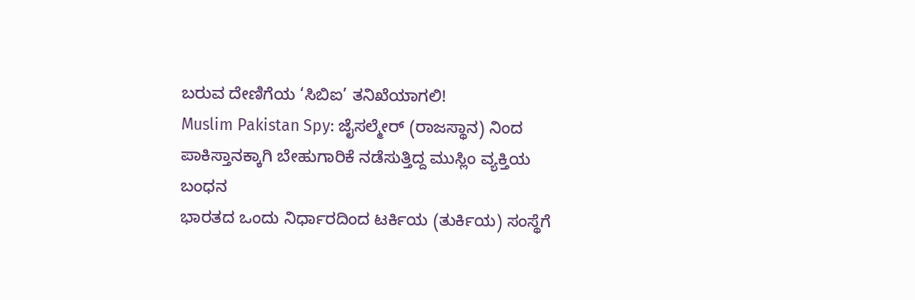ಬರುವ ದೇಣಿಗೆಯ ‘ಸಿಬಿಐ’ ತನಿಖೆಯಾಗಲಿ!
Muslim Pakistan Spy: ಜೈಸಲ್ಮೇರ್ (ರಾಜಸ್ಥಾನ) ನಿಂದ ಪಾಕಿಸ್ತಾನಕ್ಕಾಗಿ ಬೇಹುಗಾರಿಕೆ ನಡೆಸುತ್ತಿದ್ದ ಮುಸ್ಲಿಂ ವ್ಯಕ್ತಿಯ ಬಂಧನ
ಭಾರತದ ಒಂದು ನಿರ್ಧಾರದಿಂದ ಟರ್ಕಿಯ (ತುರ್ಕಿಯ) ಸಂಸ್ಥೆಗೆ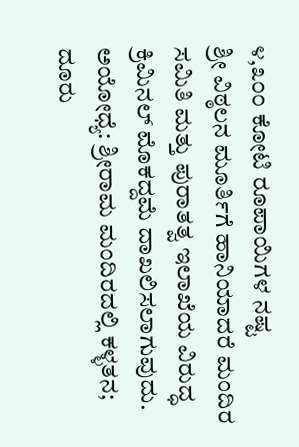೪,೩೦೦ ಕೋಟಿ ರೂಪಾಯಿಗಳ ನಷ್ಟ
ಶ್ರೀ ವಿಠ್ಠಲನ ಮೂರ್ತಿಗೆ ಹಾನಿಯಾದರೆ ಮಂದಿರ ಸಮಿತಿ ಮತ್ತು ಪುರಾತತ್ವ ಇಲಾಖೆಯ ವಿರುದ್ಧ ಕ್ರಿಮಿನಲ್ ಮೊಕದ್ದಮೆ ದಾಖಲಿಸಲಾಗುವುದು.
ಅಯೋಧ್ಯೆ: ಶ್ರೀರಾಮ ಮಂದಿರದಲ್ಲಿ ಕಳ್ಳತನ; ದೂರು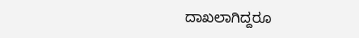ದಾಖಲಾಗಿದ್ದರೂ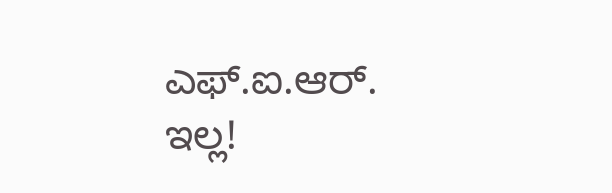ಎಫ್.ಐ.ಆರ್. ಇಲ್ಲ!